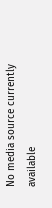No media source currently available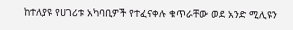ከተለያዩ የሀገሪቱ አካባቢዎች የተፈናቀሉ ቁጥራቸው ወደ አንድ ሚሊዩን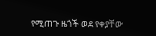የሚጠጉ ዜጎች ወደ የቀያቸው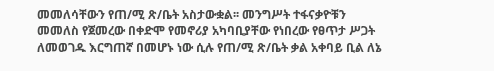መመለሳቸውን የጠ/ሚ ጽ/ቤት አስታውቋል፡፡ መንግሥት ተፋናቃዮቹን መመለስ የጀመረው በቀድሞ የመኖሪያ አካባቢያቸው የነበረው የፀጥታ ሥጋት ለመወገዱ እርግጠኛ በመሆኑ ነው ሲሉ የጠ/ሚ ጽ/ቤት ቃል አቀባይ ቢል ለኔ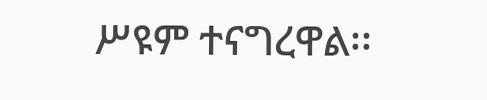ሥዩም ተናግረዋል፡፡